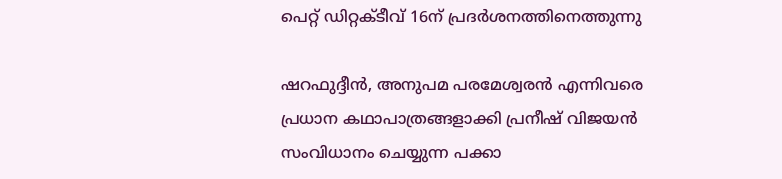പെറ്റ് ഡിറ്റക്ടീവ് 16ന് പ്രദർശനത്തിനെത്തുന്നു

ഷറഫുദ്ദീൻ, അനുപമ പരമേശ്വരൻ എന്നിവരെ പ്രധാന കഥാപാത്രങ്ങളാക്കി പ്രനീഷ് വിജയൻ സംവിധാനം ചെയ്യുന്ന പക്കാ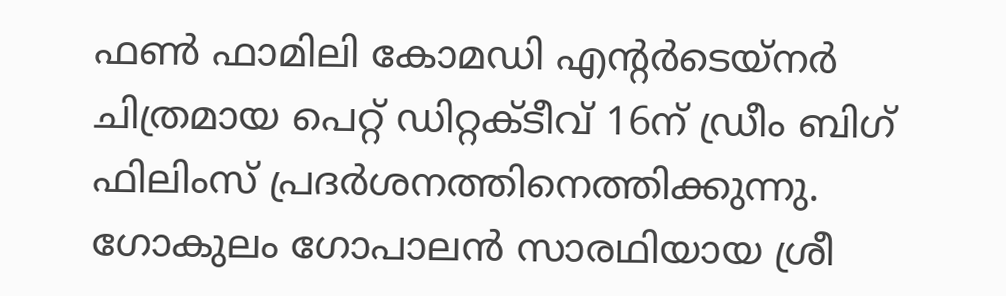ഫൺ ഫാമിലി കോമഡി എന്‍റർടെയ്നർ ചിത്രമായ പെറ്റ് ഡിറ്റക്ടീവ് 16ന് ഡ്രീം ബിഗ് ഫിലിംസ് പ്രദർശനത്തിനെത്തിക്കുന്നു. ഗോകുലം ഗോപാലൻ സാരഥിയായ ശ്രീ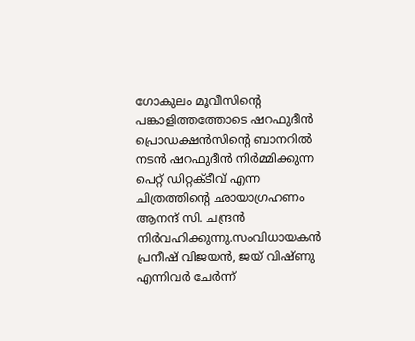ഗോകുലം മൂവീസിന്‍റെ പങ്കാളിത്തത്തോടെ ഷറഫുദീൻ പ്രൊഡക്ഷൻസിന്‍റെ ബാനറിൽ നടൻ ഷറഫുദീൻ നിർമ്മിക്കുന്ന പെറ്റ് ഡിറ്റക്ടീവ് എന്ന ചിത്രത്തിന്‍റെ ഛായാഗ്രഹണം ആനന്ദ് സി. ചന്ദ്രൻ നിർവഹിക്കുന്നു.സംവിധായകൻ പ്രനീഷ് വിജയൻ, ജയ് വിഷ്ണു എന്നിവർ ചേർന്ന്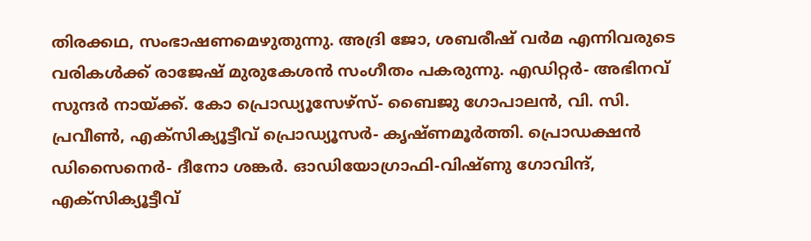തിരക്കഥ, സംഭാഷണമെഴുതുന്നു. അദ്രി ജോ, ശബരീഷ് വർമ എന്നിവരുടെ വരികൾക്ക് രാജേഷ് മുരുകേശൻ സംഗീതം പകരുന്നു. എഡിറ്റർ- അഭിനവ് സുന്ദർ നായ്ക്ക്. കോ പ്രൊഡ്യൂസേഴ്സ്- ബൈജു ഗോപാലൻ, വി. സി. പ്രവീൺ, എക്സിക്യൂട്ടീവ് പ്രൊഡ്യൂസർ- കൃഷ്ണമൂർത്തി. പ്രൊഡക്ഷൻ ഡിസൈനെർ- ദീനോ ശങ്കർ. ഓഡിയോഗ്രാഫി-വിഷ്ണു ഗോവിന്ദ്, എക്സിക്യൂട്ടീവ്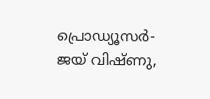പ്രൊഡ്യൂസർ- ജയ് വിഷ്ണു,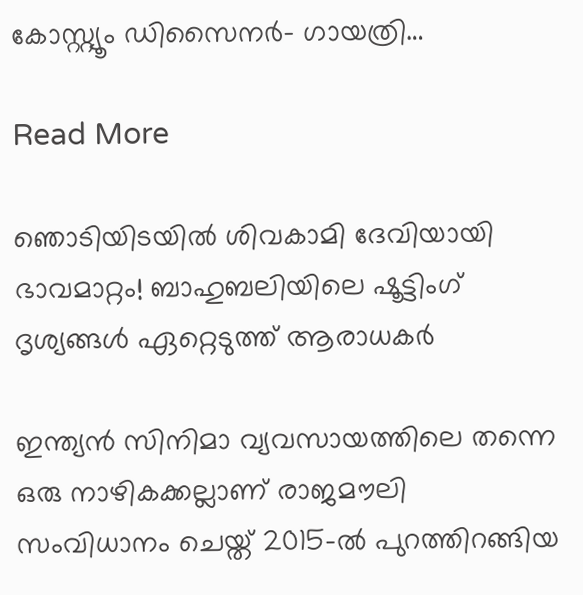കോസ്റ്റ്യൂം ഡിസൈനർ- ഗായത്രി…

Read More

ഞൊടിയിടയില്‍ ശിവകാമി ദേവിയായി ഭാവമാറ്റം! ബാഹുബലിയിലെ ഷൂട്ടിംഗ് ദൃശ്യങ്ങൾ ഏറ്റെടുത്ത് ആരാധകർ

ഇന്ത്യൻ സിനിമാ വ്യവസായത്തിലെ തന്നെ ഒരു നാഴികക്കല്ലാണ് രാജമൗലി സംവിധാനം ചെയ്ത് 2015-ൽ പുറത്തിറങ്ങിയ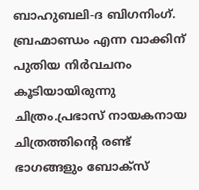ബാഹുബലി-ദ ബിഗനിംഗ്. ബ്രഹ്മാണ്ഡം എന്ന വാക്കിന് പുതിയ നിർവചനം കൂടിയായിരുന്നു ചിത്രം.പ്രഭാസ് നായകനായ ചിത്രത്തിന്‍റെ രണ്ട് ഭാഗങ്ങളും ബോക്സ്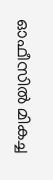ഓഫീസിൽ മികച്ച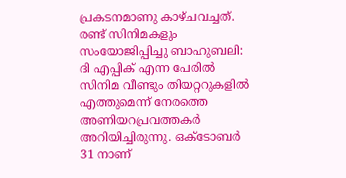പ്രകടനമാണു കാഴ്ചവച്ചത്. രണ്ട് സിനിമകളും സംയോജിപ്പിച്ചു ബാഹുബലി: ദി എപ്പിക് എന്ന പേരിൽ സിനിമ വീണ്ടും തിയറ്ററുകളിൽ എത്തുമെന്ന് നേരത്തെ അണിയറപ്രവത്തകർ അറിയിച്ചിരുന്നു. ഒക്ടോബർ 31 നാണ്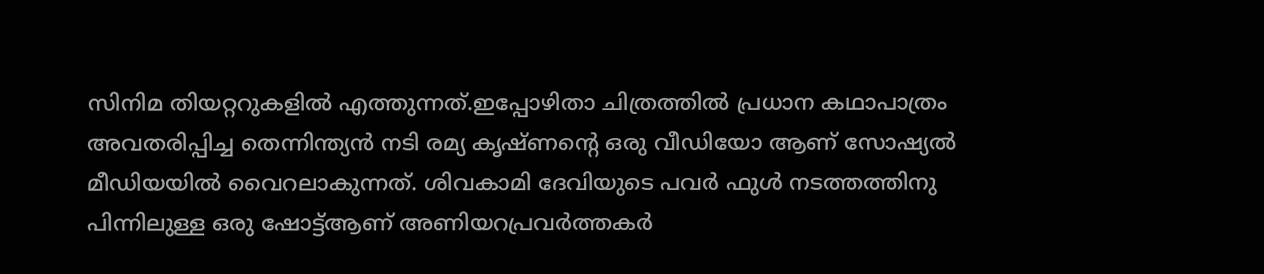സിനിമ തിയറ്ററുകളിൽ എത്തുന്നത്.ഇപ്പോഴിതാ ചിത്രത്തിൽ പ്രധാന കഥാപാത്രം അവതരിപ്പിച്ച തെന്നിന്ത്യൻ നടി രമ്യ കൃഷ്‌ണന്‍റെ ഒരു വീഡിയോ ആണ് സോഷ്യൽ മീഡിയയിൽ വൈറലാകുന്നത്. ശിവകാമി ദേവിയുടെ പവർ ഫുൾ നടത്തത്തിനു പിന്നിലുള്ള ഒരു ഷോട്ട്ആണ് അണിയറപ്രവർത്തകർ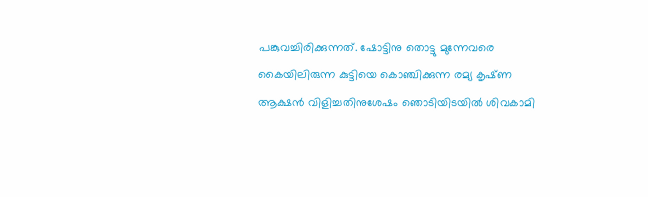പങ്കുവച്ചിരിക്കുന്നത്. ഷോട്ടിനു തൊട്ടു മുന്നേവരെ കൈയിലിരുന്ന കുട്ടിയെ കൊഞ്ചിക്കുന്ന രമ്യ കൃഷ്‌ണ ആക്ഷൻ വിളിച്ചതിനുശേഷം ഞൊടിയിടയിൽ ശിവകാമി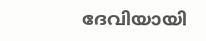ദേവിയായി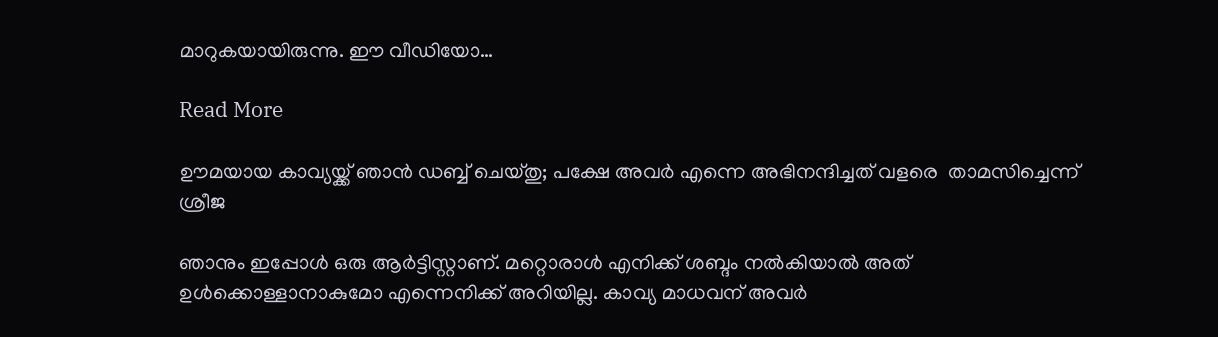മാറുകയായിരുന്നു. ഈ വീഡിയോ…

Read More

ഊമയായ കാവ്യയ്ക്ക് ഞാൻ ഡബ്ബ് ചെയ്തു; പക്ഷേ അവർ എന്നെ അഭിനന്ദിച്ചത് വളരെ  താമസിച്ചെന്ന് ശ്രീജ

ഞാനും ഇപ്പോള്‍ ഒരു ആര്‍ട്ടിസ്റ്റാണ്. മറ്റൊരാള്‍ എനിക്ക് ശബ്ദം നല്‍കിയാല്‍ അത് ഉള്‍ക്കൊള്ളാനാകുമോ എന്നെനിക്ക് അറിയില്ല. കാവ്യ മാധവന് അവര്‍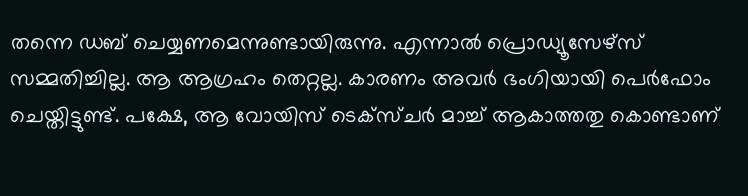തന്നെ ഡബ് ചെയ്യണമെന്നുണ്ടായിരുന്നു. എന്നാല്‍ പ്രൊഡ്യൂസേഴ്‍സ് സമ്മതിച്ചില്ല. ആ ആഗ്രഹം തെറ്റല്ല. കാരണം അവര്‍ ഭംഗിയായി പെര്‍ഫോം ചെയ്തിട്ടുണ്ട്. പക്ഷേ, ആ വോയിസ് ടെക്സ്ചര്‍ മാച്ച് ആകാത്തതു കൊണ്ടാണ്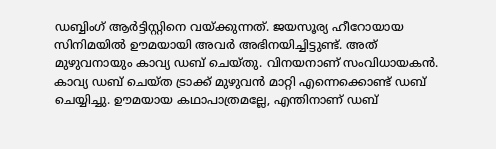ഡബ്ബിംഗ് ആര്‍ട്ടിസ്റ്റിനെ വയ്ക്കുന്നത്. ജയസൂര്യ ഹീറോയായ സിനിമയില്‍ ഊമയായി അവര്‍ അഭിനയിച്ചിട്ടുണ്ട്. അത് മുഴുവനായും കാവ്യ ഡബ് ചെയ്തു. വിനയനാണ് സംവിധായകന്‍. കാവ്യ ഡബ് ചെയ്ത ട്രാക്ക് മുഴുവന്‍ മാറ്റി എന്നെക്കൊണ്ട് ഡബ് ചെയ്യിച്ചു. ഊമയായ കഥാപാത്രമല്ലേ, എന്തിനാണ് ഡബ്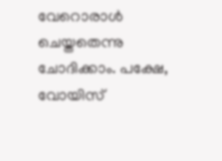വേറൊരാള്‍ ചെയ്തതെന്നു ചോദിക്കാം. പക്ഷേ, വോയിസ്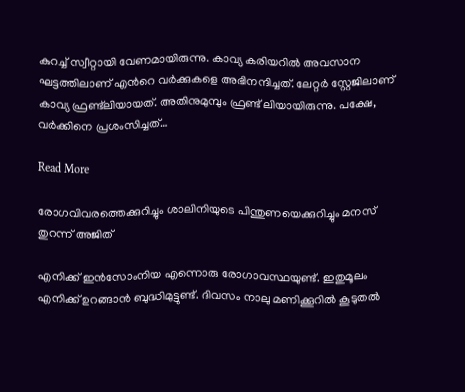കുറച്ച് സ്വീറ്റായി വേണമായിരുന്നു. കാവ്യ കരിയറില്‍ അവസാന ഘട്ടത്തിലാണ് എന്‍റെ വര്‍ക്കുകളെ അഭിനന്ദിച്ചത്. ലേറ്റര്‍ സ്റ്റേജിലാണ് കാവ്യ ഫ്രണ്ട്‌ലിയായത്. അതിനുമുമ്പും ഫ്രണ്ട് ലിയായിരുന്നു. പക്ഷേ, വര്‍ക്കിനെ പ്രശംസിച്ചത്…

Read More

രോഗവിവരത്തെക്കുറിച്ചും ശാലിനിയുടെ പിന്തുണയെക്കുറിച്ചും മനസ് തുറന്ന് അജിത്

എനിക്ക് ഇന്‍സോംനിയ എന്നൊരു രോഗാവസ്ഥയുണ്ട്. ഇതുമൂലം എനിക്ക് ഉറങ്ങാന്‍ ബുദ്ധിമുട്ടുണ്ട്. ദിവസം നാലു മണിക്കൂറില്‍ കൂടുതല്‍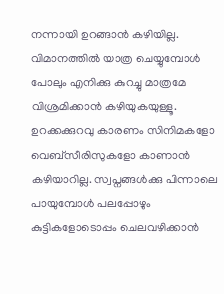നന്നായി ഉറങ്ങാന്‍ കഴിയില്ല. വിമാനത്തില്‍ യാത്ര ചെയ്യുമ്പോള്‍ പോലും എനിക്കു കുറച്ചു മാത്രമേ വിശ്രമിക്കാന്‍ കഴിയുകയുള്ളൂ. ഉറക്കക്കുറവു കാരണം സിനിമകളോ വെബ്സീരിസുകളോ കാണാന്‍ കഴിയാറില്ല. സ്വപ്നങ്ങള്‍ക്കു പിന്നാലെ പായുമ്പോള്‍ പലപ്പോഴും കുട്ടികളോടൊപ്പം ചെലവഴിക്കാന്‍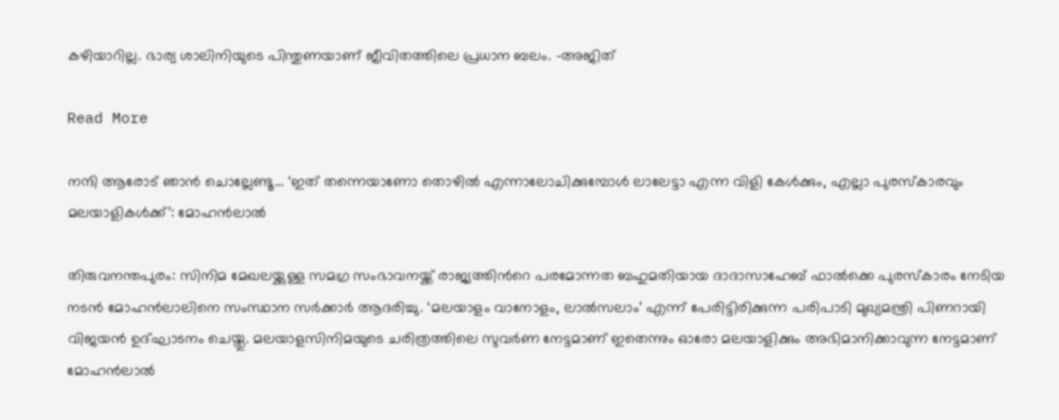കഴിയാറില്ല. ഭാര്യ ശാലിനിയുടെ പിന്തുണയാണ് ജീവിതത്തിലെ പ്രധാന ബലം. -അജിത്

Read More

നന്ദി ആരോട് ഞാൻ ചൊല്ലേണ്ടൂ… ‘ഇത് തന്നെയാണോ തൊഴിൽ എന്നാലോചിക്കുമ്പോൾ ലാലേട്ടാ എന്ന വിളി കേൾക്കും, എല്ലാ പുരസ്കാരവും മലയാളികൾക്ക്’: മോഹൻലാൽ

തിരുവനന്തപുരം: സിനിമ മേഖലയ്ക്കുള്ള സമഗ്ര സംഭാവനയ്ക്ക് രാജ്യത്തിന്‍റെ പരമോന്നത ബഹുമതിയായ ദാദാസാഹേബ് ഫാല്‍ക്കെ പുരസ്‌കാരം നേടിയ നടന്‍ മോഹന്‍ലാലിനെ സംസ്ഥാന സര്‍ക്കാര്‍ ആദരിച്ചു. ‘മലയാളം വാനോളം, ലാൽസലാം’ എന്ന് പേരിട്ടിരിക്കുന്ന പരിപാടി മുഖ്യമന്ത്രി പിണറായി വിജയൻ ഉദ്ഘാടനം ചെയ്തു. മലയാളസിനിമയുടെ ചരിത്രത്തിലെ സുവർണ നേട്ടമാണ് ഇതെന്നും ഓരോ മലയാളിക്കും അഭിമാനിക്കാവുന്ന നേട്ടമാണ് മോഹൻലാൽ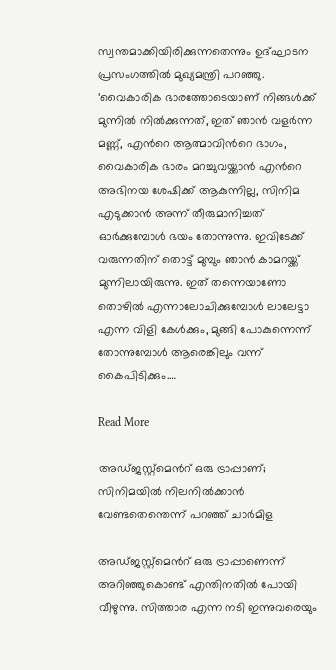സ്വന്തമാക്കിയിരിക്കുന്നതെന്നും ഉദ്ഘാടന പ്രസംഗത്തിൽ മുഖ്യമന്ത്രി പറഞ്ഞു. ‘വൈകാരിക ഭാരത്തോടെയാണ് നിങ്ങൾക്ക് മുന്നിൽ നിൽക്കുന്നത്, ഇത് ഞാൻ വളർന്ന മണ്ണ്, എന്‍റെ ആത്മാവിന്‍റെ ഭാഗം, വൈകാരിക ഭാരം മറച്ചുവയ്ക്കാൻ എന്‍റെ അഭിനയ ശേഷിക്ക് ആകുന്നില്ല, സിനിമ എടുക്കാൻ അന്ന് തീരുമാനിച്ചത് ഓർക്കുമ്പോൾ ഭയം തോന്നുന്നു. ഇവിടേക്ക് വരുന്നതിന് തൊട്ട് മുമ്പും ഞാൻ കാമറയ്ക്ക് മുന്നിലായിരുന്നു. ഇത് തന്നെയാണോ തൊഴിൽ എന്നാലോചിക്കുമ്പോൾ ലാലേട്ടാ എന്ന വിളി കേൾക്കും, മുങ്ങി പോകുന്നെന്ന് തോന്നുമ്പോൾ ആരെങ്കിലും വന്ന് കൈപിടിക്കും.…

Read More

അഡ്ജസ്റ്റ്മെന്‍റ് ഒരു ട്രാപ്പാണ്; സിനിമയിൽ നിലനിൽക്കാൻ വേണ്ടതെന്തെന്ന് പറഞ്ഞ് ചാർമിള

അഡ്ജസ്റ്റ്മെന്‍റ് ഒരു ട്രാപ്പാണെന്ന് അറിഞ്ഞുകൊണ്ട് എന്തിനതിൽ പോയി വീഴുന്നു. സിത്താര എന്ന നടി ഇന്നുവരെയും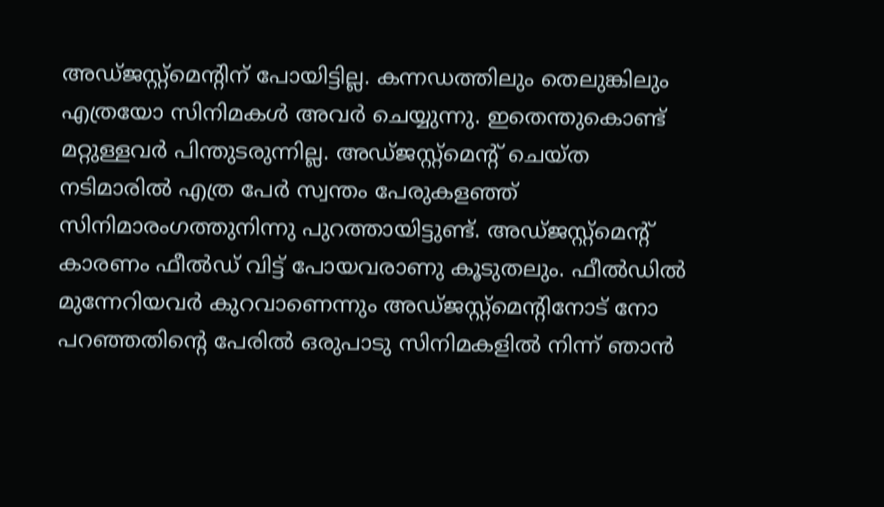അഡ്ജസ്റ്റ്മെന്‍റിന് പോയിട്ടില്ല. കന്നഡത്തിലും തെലുങ്കിലും എത്രയോ സിനിമകൾ അവർ ചെയ്യുന്നു. ഇതെന്തുകൊണ്ട് മറ്റുള്ളവർ പിന്തുടരുന്നില്ല. അഡ്ജസ്റ്റ്മെന്‍റ് ചെയ്ത നടിമാരിൽ എത്ര പേർ സ്വന്തം പേരുകളഞ്ഞ് സിനിമാരംഗത്തുനിന്നു പുറത്തായിട്ടുണ്ട്. അഡ്ജസ്റ്റ്മെന്‍റ് കാരണം ഫീൽഡ് വിട്ട് പോയവരാണു കൂടുതലും. ഫീൽഡിൽ മുന്നേറിയവർ കുറവാണെന്നും അഡ്ജസ്റ്റ്മെന്‍റിനോട് നോ പറഞ്ഞതിന്‍റെ പേരിൽ ഒരുപാടു സിനിമകളിൽ നിന്ന് ഞാൻ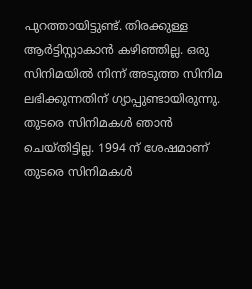പുറത്തായിട്ടുണ്ട്. തിരക്കുള്ള ആർട്ടിസ്റ്റാകാൻ കഴിഞ്ഞില്ല. ഒരു സിനിമയിൽ നിന്ന് അടുത്ത സിനിമ ലഭിക്കുന്നതിന് ഗ്യാപ്പുണ്ടായിരുന്നു. തുടരെ സിനിമകൾ ഞാൻ ചെയ്തിട്ടില്ല. 1994 ന് ശേഷമാണ് തുടരെ സിനിമകൾ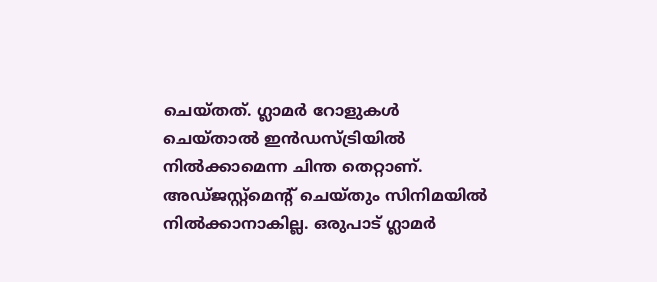ചെയ്തത്. ഗ്ലാമർ റോളുകൾ ചെയ്താൽ ഇൻഡസ്ട്രിയിൽ നിൽക്കാമെന്ന ചിന്ത തെറ്റാണ്. അഡ്ജസ്റ്റ്മെന്‍റ് ചെയ്തും സിനിമയിൽ നിൽക്കാനാകില്ല. ഒരുപാട് ഗ്ലാമർ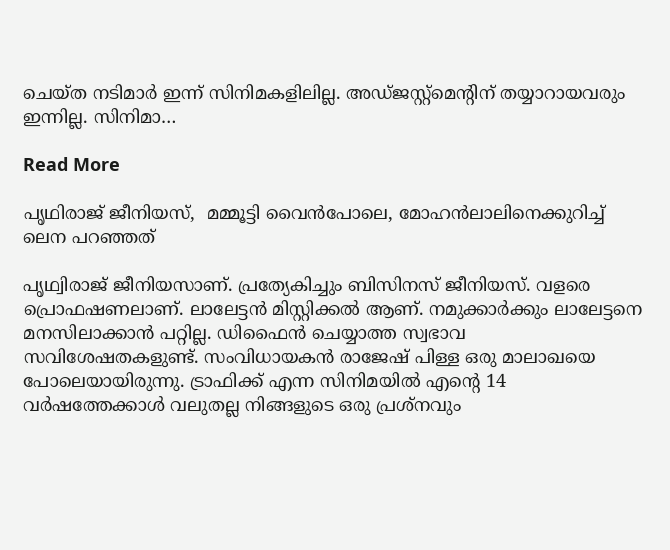ചെയ്ത നടിമാർ ഇന്ന് സിനിമകളിലില്ല. അഡ്ജസ്റ്റ്മെന്‍റിന് തയ്യാറായവരും ഇന്നില്ല. സിനിമാ…

Read More

പൃഥിരാജ് ജീനിയസ്,  മമ്മൂട്ടി വൈൻപോലെ, മോഹൻലാലിനെക്കുറിച്ച് ലെന പറഞ്ഞത്

പൃഥ്വിരാജ് ജീനിയസാണ്. പ്രത്യേകിച്ചും ബിസിനസ് ജീനിയസ്. വളരെ പ്രൊഫഷണലാണ്. ലാലേട്ടൻ മിസ്റ്റിക്കൽ ആണ്. നമുക്കാർക്കും ലാലേട്ടനെ മനസിലാക്കാൻ പറ്റില്ല. ഡിഫൈൻ ചെയ്യാത്ത സ്വഭാവ സവിശേഷതകളുണ്ട്. സംവിധായകൻ രാജേഷ് പിള്ള ഒരു മാലാഖയെ പോലെയായിരുന്നു. ട്രാഫിക്ക് എന്ന സിനിമയിൽ എന്‍റെ 14 വർഷത്തേക്കാൾ വലുതല്ല നിങ്ങളുടെ ഒരു പ്രശ്നവും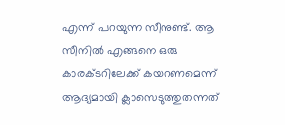എന്ന് പറയുന്ന സീനുണ്ട്. ആ സീനിൽ എങ്ങനെ ഒരു കാരക്ടറിലേക്ക് കയറണമെന്ന് ആദ്യമായി ക്ലാസെടുത്തുതന്നത്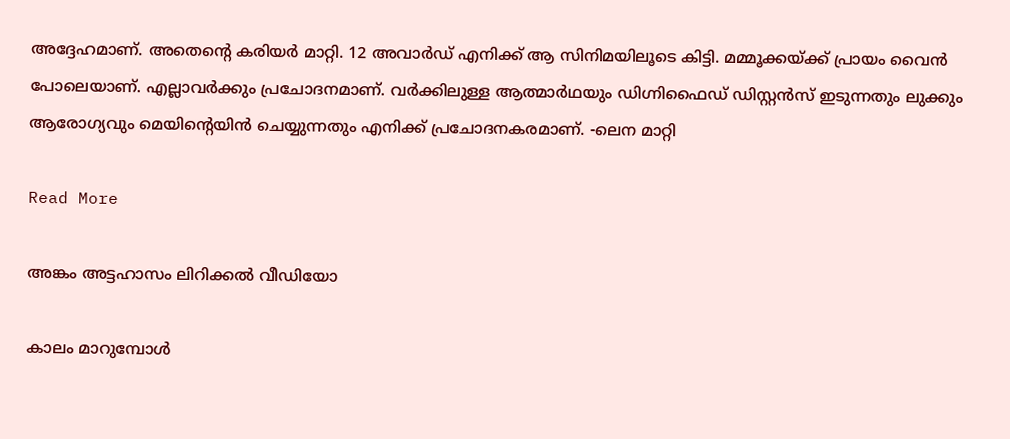അദ്ദേഹമാണ്. അതെന്‍റെ കരിയർ മാറ്റി. 12 അവാർഡ് എനിക്ക് ആ സിനിമയിലൂടെ കിട്ടി. മമ്മൂക്കയ്ക്ക് പ്രായം വൈൻ പോലെയാണ്. എല്ലാവർക്കും പ്രചോദനമാണ്. വർക്കിലുള്ള ആത്മാർഥയും ഡിഗ്നിഫൈഡ് ഡിസ്റ്റൻസ് ഇടുന്നതും ലുക്കും ആരോഗ്യവും മെയിന്‍റെയിൻ ചെയ്യുന്നതും എനിക്ക് പ്രചോദനകരമാണ്. -ലെന മാറ്റി

Read More

അങ്കം അട്ടഹാസം ലിറിക്കൽ വീഡിയോ

കാലം മാറുമ്പോൾ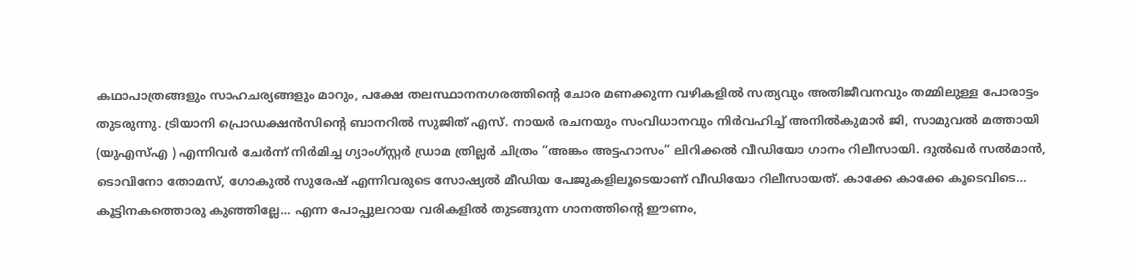കഥാപാത്രങ്ങളും സാഹചര്യങ്ങളും മാറും, പക്ഷേ തലസ്ഥാനനഗരത്തിന്‍റെ ചോര മണക്കുന്ന വഴികളിൽ സത്യവും അതിജീവനവും തമ്മിലുള്ള പോരാട്ടം തുടരുന്നു. ട്രിയാനി പ്രൊഡക്ഷൻസിന്‍റെ ബാനറിൽ സുജിത് എസ്. നായർ രചനയും സംവിധാനവും നിർവഹിച്ച് അനിൽകുമാർ ജി, സാമുവൽ മത്തായി (യുഎസ്എ ) എന്നിവർ ചേർന്ന് നിർമിച്ച ഗ്യാംഗ്സ്റ്റർ ഡ്രാമ ത്രില്ലർ ചിത്രം “അങ്കം അട്ടഹാസം” ലിറിക്കൽ വീഡിയോ ഗാനം റിലീസായി. ദുൽഖർ സൽമാൻ, ടൊവിനോ തോമസ്, ഗോകുൽ സുരേഷ് എന്നിവരുടെ സോഷ്യൽ മീഡിയ പേജുകളിലൂടെയാണ് വീഡിയോ റിലീസായത്. കാക്കേ കാക്കേ കൂടെവിടെ… കൂട്ടിനകത്തൊരു കുഞ്ഞില്ലേ… എന്ന പോപ്പുലറായ വരികളിൽ തുടങ്ങുന്ന ഗാനത്തിന്‍റെ ഈണം,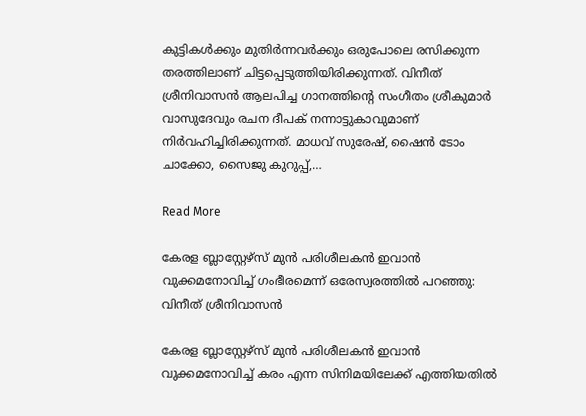കുട്ടികൾക്കും മുതിർന്നവർക്കും ഒരുപോലെ രസിക്കുന്ന തരത്തിലാണ് ചിട്ടപ്പെടുത്തിയിരിക്കുന്നത്. വിനീത് ശ്രീനിവാസൻ ആലപിച്ച ഗാനത്തിന്‍റെ സംഗീതം ശ്രീകുമാർ വാസുദേവും രചന ദീപക് നന്നാട്ടുകാവുമാണ് നിർവഹിച്ചിരിക്കുന്നത്. മാധവ് സുരേഷ്, ഷൈൻ ടോം ചാക്കോ, സൈജു കുറുപ്പ്,…

Read More

കേരള ബ്ലാസ്റ്റേഴ്സ് മുൻ പരിശീലകൻ ഇവാൻ വുക്കമനോവിച്ച് ഗംഭീരമെന്ന് ഒരേസ്വരത്തിൽ പറഞ്ഞു: വിനീത് ശ്രീനിവാസൻ

കേരള ബ്ലാസ്റ്റേഴ്സ് മുൻ പരിശീലകൻ ഇവാൻ വുക്കമനോവിച്ച് കരം എന്ന സിനിമയിലേക്ക് എത്തിയതിൽ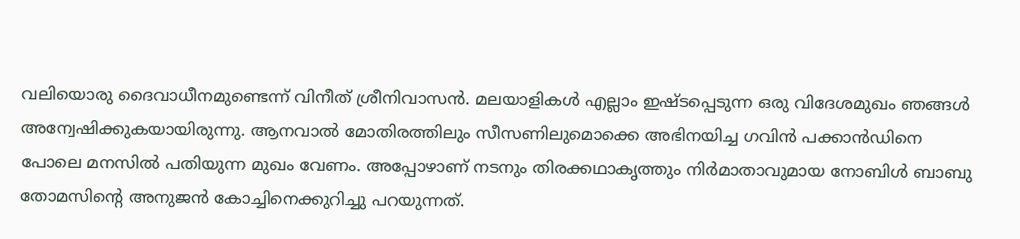വലിയൊരു ദൈവാധീനമുണ്ടെന്ന് വിനീത് ശ്രീനിവാസൻ. മലയാളികൾ എല്ലാം ഇഷ്ടപ്പെടുന്ന ഒരു വിദേശമുഖം ഞങ്ങൾ അന്വേഷിക്കുകയായിരുന്നു. ആനവാൽ മോതിരത്തിലും സീസണിലുമൊക്കെ അഭിനയിച്ച ഗവിൻ പക്കാൻഡിനെ പോലെ മനസിൽ പതിയുന്ന മുഖം വേണം. അപ്പോഴാണ് നടനും തിരക്കഥാകൃത്തും നിർമാതാവുമായ നോബിൾ ബാബു തോമസിന്‍റെ അനുജൻ കോച്ചിനെക്കുറിച്ചു പറയുന്നത്.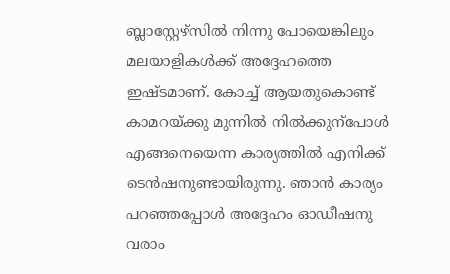ബ്ലാസ്റ്റേഴ്സിൽ നിന്നു പോയെങ്കിലും മലയാളികൾക്ക് അദ്ദേഹത്തെ ഇഷ്ടമാണ്. കോച്ച് ആയതുകൊണ്ട് കാമറയ്ക്കു മുന്നിൽ നിൽക്കുന്പോൾ എങ്ങനെയെന്ന കാര്യത്തിൽ എനിക്ക് ടെൻഷനുണ്ടായിരുന്നു. ഞാൻ കാര്യം പറഞ്ഞപ്പോൾ അദ്ദേഹം ഓഡീഷനു വരാം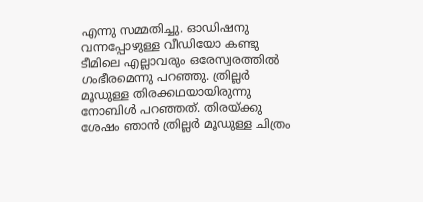എന്നു സമ്മതിച്ചു. ഓഡിഷനു വന്നപ്പോഴുള്ള വീഡിയോ കണ്ടു ടീമിലെ എല്ലാവരും ഒരേസ്വരത്തിൽ ഗംഭീരമെന്നു പറഞ്ഞു. ത്രില്ലർ മൂഡുള്ള തിരക്കഥയായിരുന്നു നോബിൾ പറഞ്ഞത്. തിരയ്ക്കു ശേഷം ഞാൻ ത്രില്ലർ മൂഡുള്ള ചിത്രം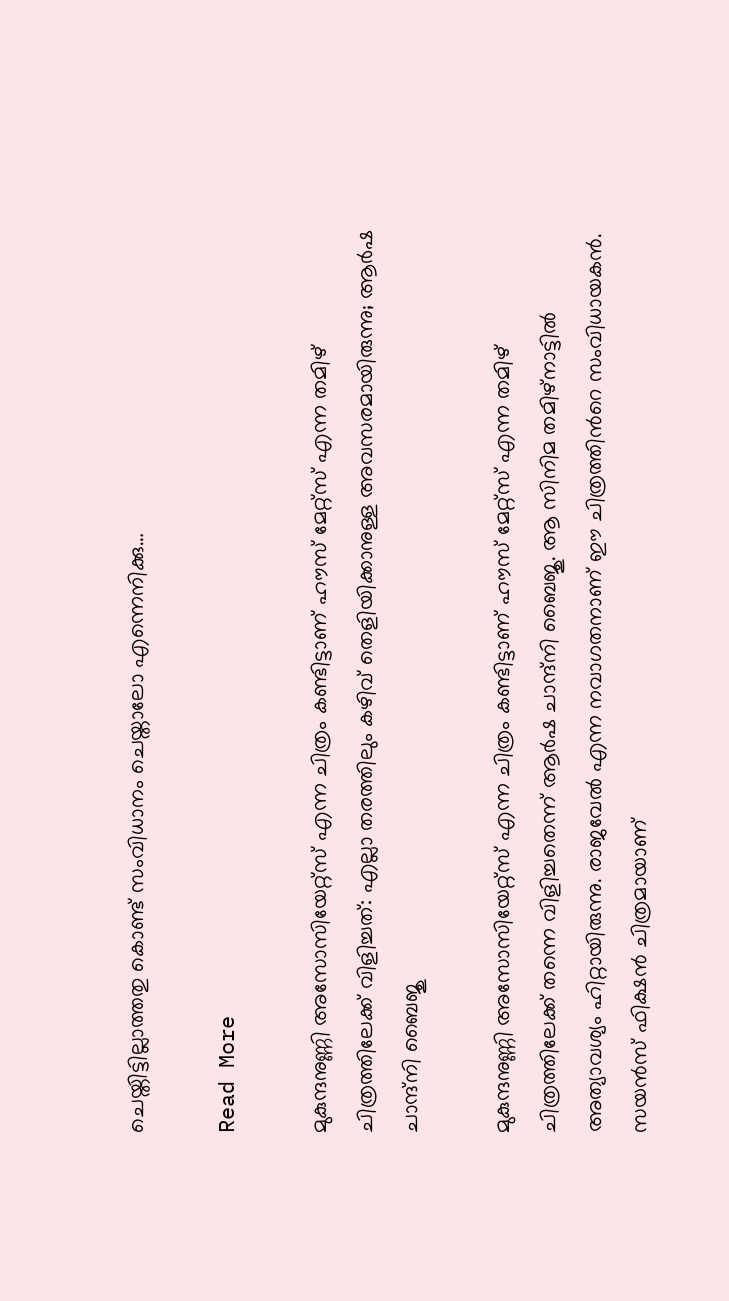ചെയ്തിട്ടില്ലാത്തതു കൊണ്ട് സംവിധാനം ചെയ്താലോ എന്നെനിക്കു…

Read More

മുകുന്ദനുണ്ണി അസോസിയേറ്റ്‌സ് എന്ന ചിത്രം കണ്ടിട്ടാണ് ഹൗസ് മേറ്റ്‌സ് എന്ന തമിഴ് ചിത്രത്തിലേക്ക് വിളിച്ചത്: എല്ലാ തരത്തിലും കഴിവ് തെളിയിക്കാനുള്ള അവസരമായിരുന്നു; ആർഷ ചാന്ദ്നി ബൈജു

മുകുന്ദനുണ്ണി അസോസിയേറ്റ്‌സ് എന്ന ചിത്രം കണ്ടിട്ടാണ് ഹൗസ് മേറ്റ്‌സ് എന്ന തമിഴ് ചിത്രത്തിലേക്ക് തന്നെ വിളിച്ചതെന്ന് ആർഷ ചാന്ദ്നി ബൈജു. ആ സിനിമ തമിഴ്‌നാട്ടില്‍ അത്യാവശ്യം ഹിറ്റായിരുന്നു. രാജവേല്‍ എന്ന നവാഗതനാണ് ഈ ചിത്രത്തിന്‍റെ സംവിധായകന്‍. സയന്‍സ് ഫിക്ഷന്‍ ചിത്രമായാണ്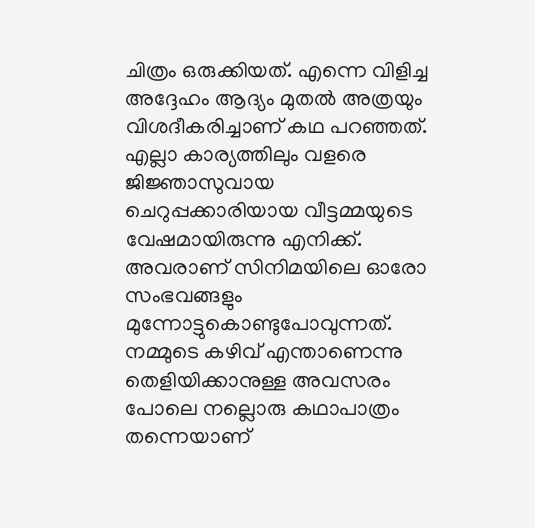ചിത്രം ഒരുക്കിയത്. എന്നെ വിളിച്ച അദ്ദേഹം ആദ്യം മുതല്‍ അത്രയും വിശദീകരിച്ചാണ് കഥ പറഞ്ഞത്. എല്ലാ കാര്യത്തിലും വളരെ ജിജ്ഞാസുവായ ചെറുപ്പക്കാരിയായ വീട്ടമ്മയുടെ വേഷമായിരുന്നു എനിക്ക്. അവരാണ് സിനിമയിലെ ഓരോ സംഭവങ്ങളും മുന്നോട്ടുകൊണ്ടുപോവുന്നത്. നമ്മുടെ കഴിവ് എന്താണെന്നു തെളിയിക്കാനുള്ള അവസരം പോലെ നല്ലൊരു കഥാപാത്രം തന്നെയാണ്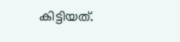കിട്ടിയത്.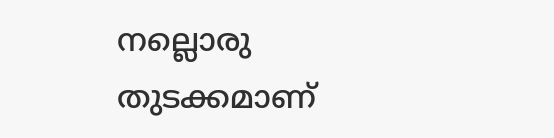നല്ലൊരു തുടക്കമാണ്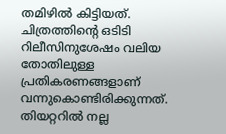തമിഴില്‍ കിട്ടിയത്. ചിത്രത്തിന്‍റെ ഒടിടി റിലീസിനുശേഷം വലിയ തോതിലുള്ള പ്രതികരണങ്ങളാണ് വന്നുകൊണ്ടിരിക്കുന്നത്. തിയറ്ററില്‍ നല്ല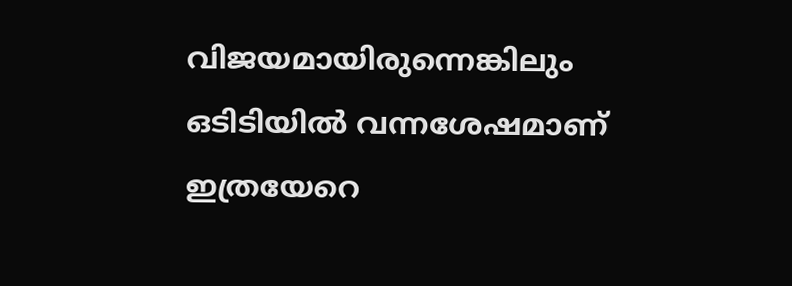വിജയമായിരുന്നെങ്കിലും ഒടിടിയില്‍ വന്നശേഷമാണ് ഇത്രയേറെ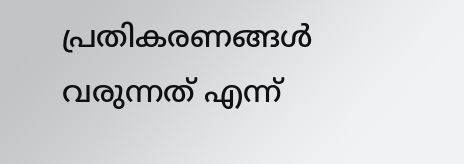പ്രതികരണങ്ങള്‍ വരുന്നത് എന്ന്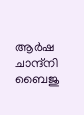ആർഷ ചാന്ദ്നി ബൈജു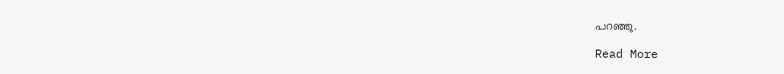പറഞ്ഞു.

Read More